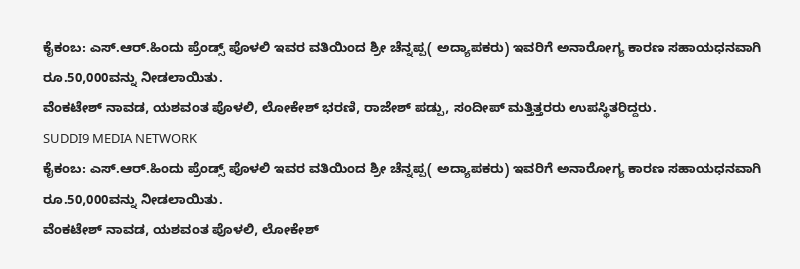ಕೈಕಂಬ: ಎಸ್.ಆರ್.ಹಿಂದು ಪ್ರೆಂಡ್ಸ್ ಪೊಳಲಿ ಇವರ ವತಿಯಿಂದ ಶ್ರೀ ಚೆನ್ನಪ್ಪ( ಅದ್ಯಾಪಕರು) ಇವರಿಗೆ ಅನಾರೋಗ್ಯ ಕಾರಣ ಸಹಾಯಧನವಾಗಿ ರೂ.50,000ವನ್ನು ನೀಡಲಾಯಿತು.
ವೆಂಕಟೇಶ್ ನಾವಡ, ಯಶವಂತ ಪೊಳಲಿ, ಲೋಕೇಶ್ ಭರಣಿ, ರಾಜೇಶ್ ಪಡ್ಪು, ಸಂದೀಪ್ ಮತ್ತಿತ್ತರರು ಉಪಸ್ಥಿತರಿದ್ದರು.
SUDDI9 MEDIA NETWORK
ಕೈಕಂಬ: ಎಸ್.ಆರ್.ಹಿಂದು ಪ್ರೆಂಡ್ಸ್ ಪೊಳಲಿ ಇವರ ವತಿಯಿಂದ ಶ್ರೀ ಚೆನ್ನಪ್ಪ( ಅದ್ಯಾಪಕರು) ಇವರಿಗೆ ಅನಾರೋಗ್ಯ ಕಾರಣ ಸಹಾಯಧನವಾಗಿ ರೂ.50,000ವನ್ನು ನೀಡಲಾಯಿತು.
ವೆಂಕಟೇಶ್ ನಾವಡ, ಯಶವಂತ ಪೊಳಲಿ, ಲೋಕೇಶ್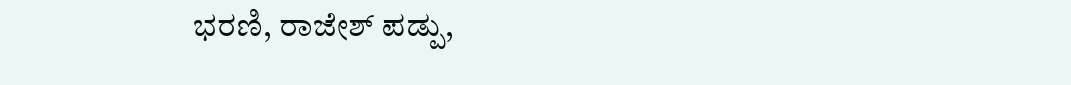ಭರಣಿ, ರಾಜೇಶ್ ಪಡ್ಪು,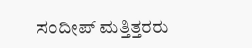ಸಂದೀಪ್ ಮತ್ತಿತ್ತರರು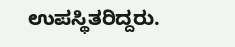ಉಪಸ್ಥಿತರಿದ್ದರು.